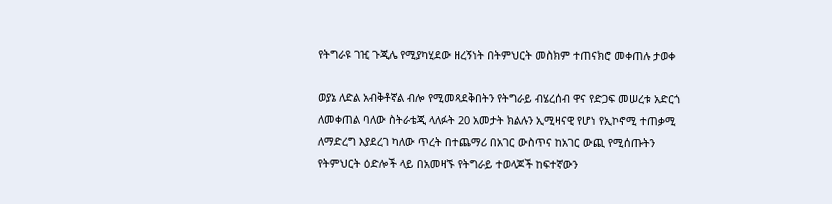የትግራዩ ገዢ ጉጂሌ የሚያካሂደው ዘረኝነት በትምህርት መስክም ተጠናክሮ መቀጠሉ ታወቀ

ወያኔ ለድል አብቅቶኛል ብሎ የሚመጻደቅበትን የትግራይ ብሄረሰብ ዋና የድጋፍ መሠረቱ አድርጎ ለመቀጠል ባለው ስትራቴጂ ላለፉት 20 አመታት ክልሉን ኢሚዛናዊ የሆነ የኢኮኖሚ ተጠቃሚ ለማድረግ እያደረገ ካለው ጥረት በተጨማሪ በአገር ውስጥና ከአገር ውጪ የሚሰጡትን የትምህርት ዕድሎች ላይ በአመዛኙ የትግራይ ተወላጆች ከፍተኛውን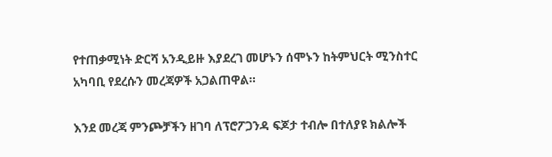የተጠቃሚነት ድርሻ አንዲይዙ እያደረገ መሆኑን ሰሞኑን ከትምህርት ሚንስተር አካባቢ የደረሱን መረጃዎች አጋልጠዋል።

እንደ መረጃ ምንጮቻችን ዘገባ ለፕሮፖጋንዳ ፍጆታ ተብሎ በተለያዩ ክልሎች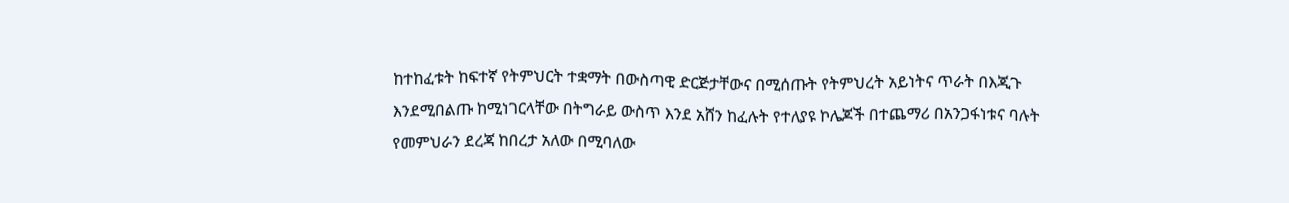ከተከፈቱት ከፍተኛ የትምህርት ተቋማት በውስጣዊ ድርጅታቸውና በሚሰጡት የትምህረት አይነትና ጥራት በእጂጉ እንደሚበልጡ ከሚነገርላቸው በትግራይ ውስጥ እንደ አሸን ከፈሉት የተለያዩ ኮሌጆች በተጨማሪ በአንጋፋነቱና ባሉት የመምህራን ደረጃ ከበረታ አለው በሚባለው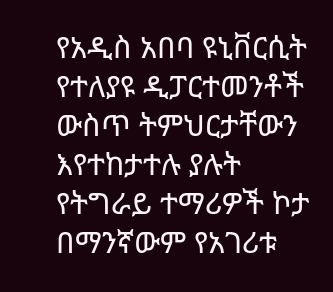የአዲስ አበባ ዩኒቨርሲት የተለያዩ ዲፓርተመንቶች ውስጥ ትምህርታቸውን እየተከታተሉ ያሉት የትግራይ ተማሪዎች ኮታ በማንኛውም የአገሪቱ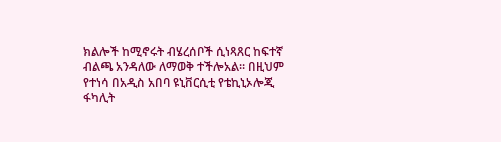ክልሎች ከሚኖሩት ብሄረሰቦች ሲነጻጸር ከፍተኛ ብልጫ አንዳለው ለማወቅ ተችሎአል። በዚህም የተነሳ በአዲስ አበባ ዩኒቨርሲቲ የቴኪኒኦሎጂ ፋካሊት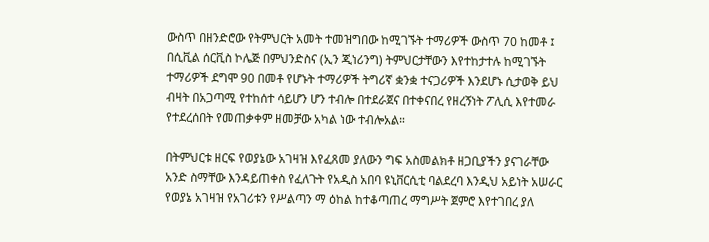ውስጥ በዘንድሮው የትምህርት አመት ተመዝግበው ከሚገኙት ተማሪዎች ውስጥ 70 ከመቶ ፤ በሲቪል ሰርቪስ ኮሌጅ በምህንድስና (ኢን ጂነሪንግ) ትምህርታቸውን እየተከታተሉ ከሚገኙት ተማሪዎች ደግሞ 90 በመቶ የሆኑት ተማሪዎች ትግሪኛ ቋንቋ ተናጋሪዎች እንደሆኑ ሲታወቅ ይህ ብዛት በአጋጣሚ የተከሰተ ሳይሆን ሆን ተብሎ በተደራጀና በተቀናበረ የዘረኝነት ፖሊሲ እየተመራ የተደረሰበት የመጠቃቀም ዘመቻው አካል ነው ተብሎአል።

በትምህርቱ ዘርፍ የወያኔው አገዛዝ እየፈጸመ ያለውን ግፍ አስመልክቶ ዘጋቢያችን ያናገራቸው አንድ ስማቸው እንዳይጠቀስ የፈለጉት የአዲስ አበባ ዩኒቨርሲቲ ባልደረባ እንዲህ አይነት አሠራር የወያኔ አገዛዝ የአገሪቱን የሥልጣን ማ ዕከል ከተቆጣጠረ ማግሥት ጀምሮ እየተገበረ ያለ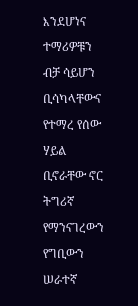እንደሆነና ተማሪዎቹን ብቻ ሳይሆን ቢሳካላቸውና የተማረ የሰው ሃይል ቢኖራቸው ኖር ትግሪኛ የማንናገረውን የግቢውን ሠራተኛ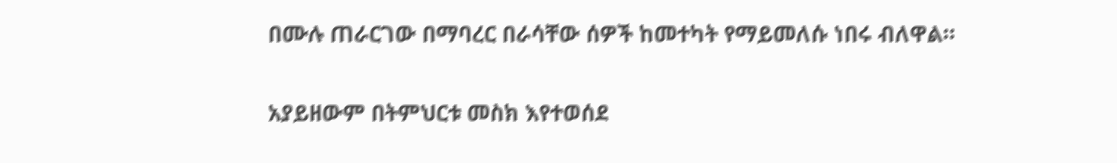በሙሉ ጠራርገው በማባረር በራሳቸው ሰዎች ከመተካት የማይመለሱ ነበሩ ብለዋል።

አያይዘውም በትምህርቱ መስክ እየተወሰደ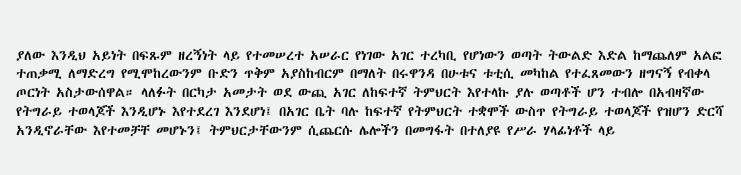ያለው እንዲህ አይነት በፍጹም ዘረኝነት ላይ የተመሠረተ አሠራር የነገው አገር ተረካቢ የሆነውን ወጣት ትውልድ እድል ከማጨለም አልፎ ተጠቃሚ ለማድረግ የሚሞከረውንም ቡድን ጥቅም አያስከብርም በማለት በሩዋንዳ በሁቱና ቱቲሲ መካከል የተፈጸመውን ዘግናኝ የብቀላ ጦርነት አስታውሰዋል። ላለፉት በርካታ አመታት ወደ ውጪ አገር ለከፍተኛ ትምህርት እየተላኩ ያሉ ወጣቶች ሆን ተብሎ በአብዛኛው የትግራይ ተወላጆች እንዲሆኑ እየተደረገ እንደሆነ፤ በአገር ቤት ባሉ ከፍተኛ የትምህርት ተቋሞች ውስጥ የትግራይ ተወላጆች የዝሆን ድርሻ አንዲኖራቸው እየተመቻቸ መሆኑን፤ ትምህርታቸውንም ሲጨርሱ ሌሎችን በመግፋት በተለያዩ የሥራ ሃላፊነቶች ላይ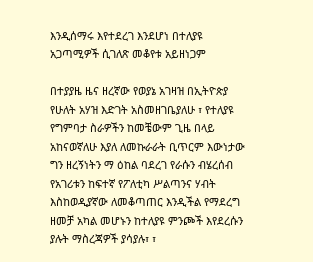እንዲሰማሩ እየተደረገ እንደሆነ በተለያዩ አጋጣሚዎች ሲገለጽ መቆየቱ አይዘነጋም

በተያያዜ ዜና ዘረኛው የወያኔ አገዛዝ በኢትዮጵያ የሁለት አሃዝ እድገት አስመዘገቤያለሁ ፣ የተለያዩ የግምባታ ስራዎችን ከመቼውም ጊዜ በላይ አከናወኛለሁ እያለ ለመኩራራት ቢጥርም እውነታው ግን ዘረኝነትን ማ ዕከል ባደረገ የራሱን ብሄረሰብ የአገሪቱን ከፍተኛ የፖለቲካ ሥልጣንና ሃብት እስከወዲያኛው ለመቆጣጠር እንዲችል የማደረግ ዘመቻ አካል መሆኑን ከተለያዩ ምንጮች እየደረሱን ያሉት ማስረጃዎች ያሳያሉ፣ ፣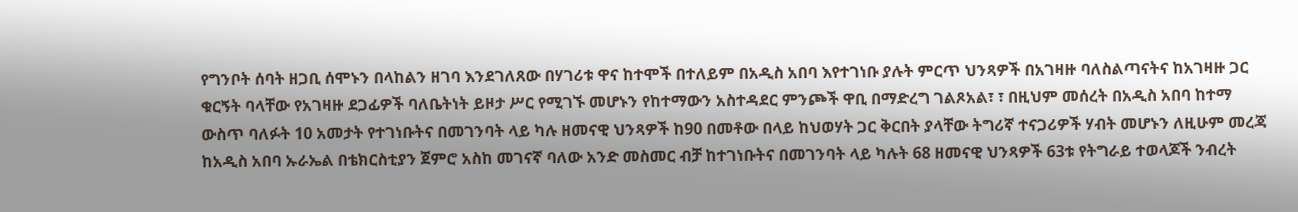የግንቦት ሰባት ዘጋቢ ሰሞኑን በላከልን ዘገባ እንደገለጸው በሃገሪቱ ዋና ከተሞች በተለይም በአዲስ አበባ እየተገነቡ ያሉት ምርጥ ህንጻዎች በአገዛዙ ባለስልጣናትና ከአገዛዙ ጋር ቁርኝት ባላቸው የአገዛዙ ደጋፊዎች ባለቤትነት ይዞታ ሥር የሚገኙ መሆኑን የከተማውን አስተዳደር ምንጮች ዋቢ በማድረግ ገልጾአል፣ ፣ በዚህም መሰረት በአዲስ አበባ ከተማ ውስጥ ባለፉት 10 አመታት የተገነቡትና በመገንባት ላይ ካሉ ዘመናዊ ህንጻዎች ከ90 በመቶው በላይ ከህወሃት ጋር ቅርበት ያላቸው ትግሪኛ ተናጋሪዎች ሃብት መሆኑን ለዚሁም መረጃ ከአዲስ አበባ ኡራኤል በቴክርስቲያን ጀምሮ አስከ መገናኛ ባለው አንድ መስመር ብቻ ከተገነቡትና በመገንባት ላይ ካሉት 68 ዘመናዊ ህንጻዎች 63ቱ የትግራይ ተወላጆች ንብረት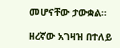መሆናቸው ታውቋል።

ዘረኛው አገዛዝ በተለይ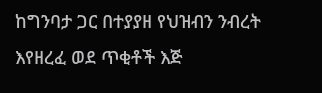ከግንባታ ጋር በተያያዘ የህዝብን ንብረት እየዘረፈ ወደ ጥቂቶች እጅ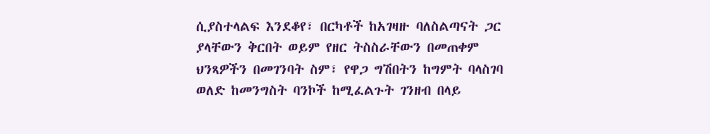ሲያስተላልፍ እንደቆየ፣ በርካቶች ከአገዛዙ ባለስልጣናት ጋር ያላቸውን ቅርበት ወይም የዘር ትስስራቸውን በመጠቀም ህንጻዎችን በመገንባት ስም፣ የዋጋ ግሽበትን ከግምት ባላስገባ ወለድ ከመንግስት ባንኮች ከሚፈልጉት ገንዘብ በላይ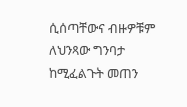ሲሰጣቸውና ብዙዎቹም ለህንጻው ግንባታ ከሚፈልጉት መጠን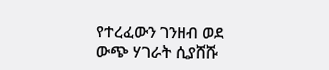የተረፈውን ገንዘብ ወደ ውጭ ሃገራት ሲያሸሹ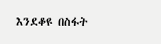እንደቆዩ በስፋት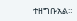ተዘግቡአል።